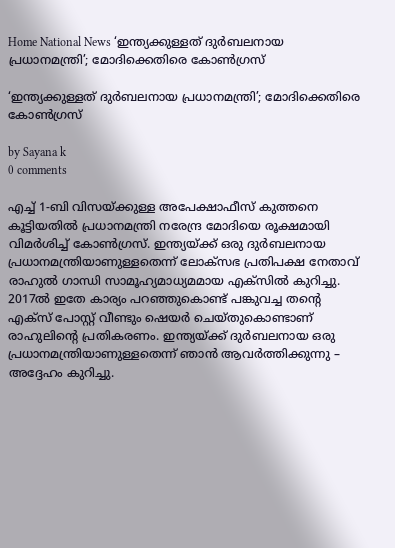Home National News ‘ഇന്ത്യക്കുള്ളത് ദുർബലനായ പ്രധാനമന്ത്രി’; മോദിക്കെതിരെ കോൺഗ്രസ്

‘ഇന്ത്യക്കുള്ളത് ദുർബലനായ പ്രധാനമന്ത്രി’; മോദിക്കെതിരെ കോൺഗ്രസ്

by Sayana k
0 comments

എച്ച് 1-ബി വിസയ്ക്കുള്ള അപേക്ഷാഫീസ് കുത്തനെ കൂട്ടിയതില്‍ പ്രധാനമന്ത്രി നരേന്ദ്ര മോദിയെ രൂക്ഷമായി വിമര്‍ശിച്ച് കോണ്‍ഗ്രസ്. ഇന്ത്യയ്ക്ക് ഒരു ദുര്‍ബലനായ പ്രധാനമന്ത്രിയാണുള്ളതെന്ന് ലോക്‌സഭ പ്രതിപക്ഷ നേതാവ് രാഹുല്‍ ഗാന്ധി സാമൂഹ്യമാധ്യമമായ എക്‌സില്‍ കുറിച്ചു. 2017ല്‍ ഇതേ കാര്യം പറഞ്ഞുകൊണ്ട് പങ്കുവച്ച തന്റെ എക്‌സ് പോസ്റ്റ് വീണ്ടും ഷെയര്‍ ചെയ്തുകൊണ്ടാണ് രാഹുലിന്റെ പ്രതികരണം. ഇന്ത്യയ്ക്ക് ദുര്‍ബലനായ ഒരു പ്രധാനമന്ത്രിയാണുള്ളതെന്ന് ഞാന്‍ ആവര്‍ത്തിക്കുന്നു – അദ്ദേഹം കുറിച്ചു.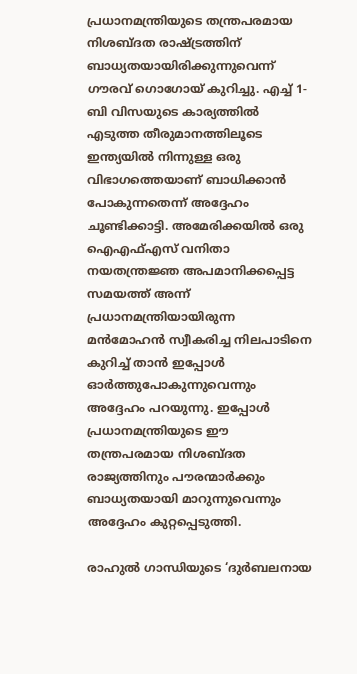പ്രധാനമന്ത്രിയുടെ തന്ത്രപരമായ നിശബ്ദത രാഷ്ട്രത്തിന് ബാധ്യതയായിരിക്കുന്നുവെന്ന് ഗൗരവ് ഗൊഗോയ് കുറിച്ചു. എച്ച് 1-ബി വിസയുടെ കാര്യത്തില്‍ എടുത്ത തീരുമാനത്തിലൂടെ ഇന്ത്യയില്‍ നിന്നുള്ള ഒരു വിഭാഗത്തെയാണ് ബാധിക്കാന്‍ പോകുന്നതെന്ന് അദ്ദേഹം ചൂണ്ടിക്കാട്ടി. അമേരിക്കയില്‍ ഒരു ഐഎഫ്എസ് വനിതാ നയതന്ത്രജ്ഞ അപമാനിക്കപ്പെട്ട സമയത്ത് അന്ന് പ്രധാനമന്ത്രിയായിരുന്ന മന്‍മോഹന്‍ സ്വീകരിച്ച നിലപാടിനെ കുറിച്ച് താന്‍ ഇപ്പോള്‍ ഓര്‍ത്തുപോകുന്നുവെന്നും അദ്ദേഹം പറയുന്നു. ഇപ്പോള്‍ പ്രധാനമന്ത്രിയുടെ ഈ തന്ത്രപരമായ നിശബ്ദത രാജ്യത്തിനും പൗരന്മാര്‍ക്കും ബാധ്യതയായി മാറുന്നുവെന്നും അദ്ദേഹം കുറ്റപ്പെടുത്തി.

രാഹുല്‍ ഗാന്ധിയുടെ ‘ദുര്‍ബലനായ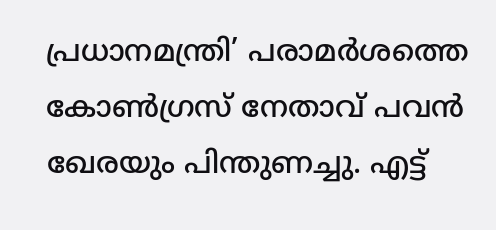പ്രധാനമന്ത്രി’ പരാമര്‍ശത്തെ കോണ്‍ഗ്രസ് നേതാവ് പവന്‍ ഖേരയും പിന്തുണച്ചു. എട്ട്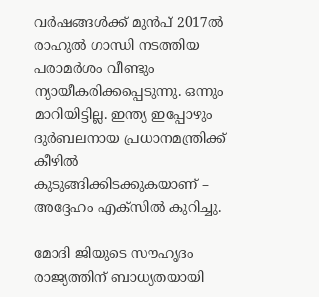വര്‍ഷങ്ങള്‍ക്ക് മുന്‍പ് 2017ല്‍ രാഹുല്‍ ഗാന്ധി നടത്തിയ പരാമര്‍ശം വീണ്ടും ന്യായീകരിക്കപ്പെടുന്നു. ഒന്നും മാറിയിട്ടില്ല. ഇന്ത്യ ഇപ്പോഴും ദുര്‍ബലനായ പ്രധാനമന്ത്രിക്ക് കീഴില്‍ കുടുങ്ങിക്കിടക്കുകയാണ് – അദ്ദേഹം എക്‌സില്‍ കുറിച്ചു.

മോദി ജിയുടെ സൗഹൃദം രാജ്യത്തിന് ബാധ്യതയായി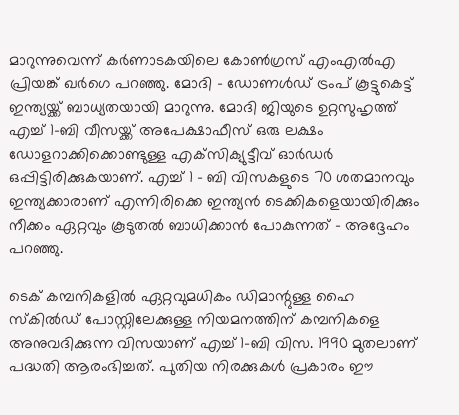മാറുന്നുവെന്ന് കര്‍ണാടകയിലെ കോണ്‍ഗ്രസ് എംഎല്‍എ പ്രിയങ്ക് ഖര്‍ഗെ പറഞ്ഞു. മോദി – ഡോണള്‍ഡ് ട്രംപ് കൂട്ടുകെട്ട് ഇന്ത്യയ്ക്ക് ബാധ്യതയായി മാറുന്നു. മോദി ജിയുടെ ഉറ്റസുഹൃത്ത് എച്ച് 1-ബി വീസയ്ക്ക് അപേക്ഷാഫീസ് ഒരു ലക്ഷം ഡോളറാക്കിക്കൊണ്ടുള്ള എക്‌സിക്യുട്ടീവ് ഓര്‍ഡര്‍ ഒപ്പിട്ടിരിക്കുകയാണ്. എച്ച് 1 – ബി വിസകളുടെ 70 ശതമാനവും ഇന്ത്യക്കാരാണ് എന്നിരിക്കെ ഇന്ത്യന്‍ ടെക്കികളെയായിരിക്കും നീക്കം ഏറ്റവും കൂടുതല്‍ ബാധിക്കാന്‍ പോകുന്നത് – അദ്ദേഹം പറഞ്ഞു.

ടെക് കമ്പനികളില്‍ ഏറ്റവുമധികം ഡിമാന്റുള്ള ഹൈ സ്‌കില്‍ഡ് പോസ്റ്റിലേക്കുള്ള നിയമനത്തിന് കമ്പനികളെ അനുവദിക്കുന്ന വിസയാണ് എച്ച് 1-ബി വിസ. 1990 മുതലാണ് പദ്ധതി ആരംഭിച്ചത്. പുതിയ നിരക്കുകള്‍ പ്രകാരം ഈ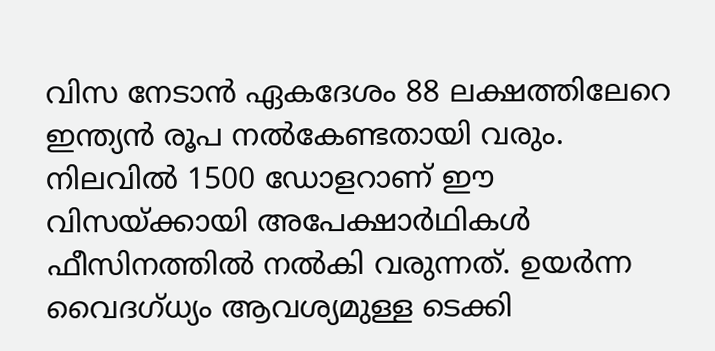വിസ നേടാന്‍ ഏകദേശം 88 ലക്ഷത്തിലേറെ ഇന്ത്യന്‍ രൂപ നല്‍കേണ്ടതായി വരും. നിലവില്‍ 1500 ഡോളറാണ് ഈ വിസയ്ക്കായി അപേക്ഷാര്‍ഥികള്‍ ഫീസിനത്തില്‍ നല്‍കി വരുന്നത്. ഉയര്‍ന്ന വൈദഗ്ധ്യം ആവശ്യമുള്ള ടെക്കി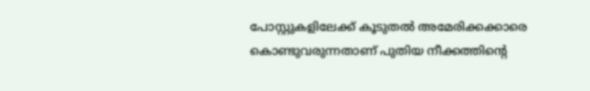പോസ്റ്റുകളിലേക്ക് കൂടുതല്‍ അമേരിക്കക്കാരെ കൊണ്ടുവരുന്നതാണ് പുതിയ നീക്കത്തിന്റെ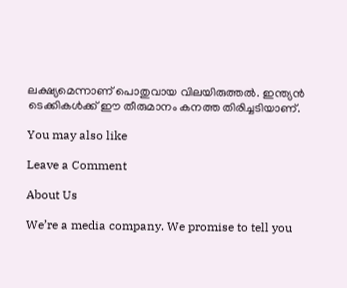ലക്ഷ്യമെന്നാണ് പൊതുവായ വിലയിരുത്തല്‍. ഇന്ത്യന്‍ ടെക്കികള്‍ക്ക് ഈ തീരുമാനം കനത്ത തിരിച്ചടിയാണ്.

You may also like

Leave a Comment

About Us

We’re a media company. We promise to tell you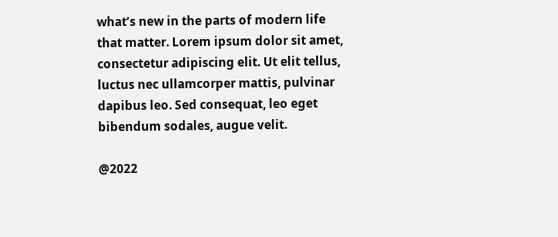what’s new in the parts of modern life that matter. Lorem ipsum dolor sit amet, consectetur adipiscing elit. Ut elit tellus, luctus nec ullamcorper mattis, pulvinar dapibus leo. Sed consequat, leo eget bibendum sodales, augue velit.

@2022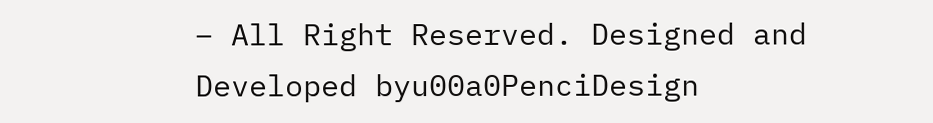– All Right Reserved. Designed and Developed byu00a0PenciDesign